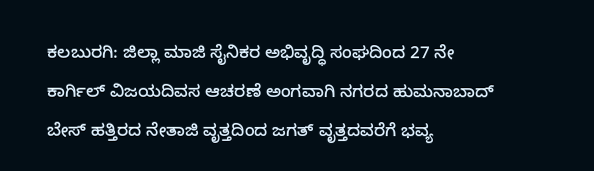ಕಲಬುರಗಿ: ಜಿಲ್ಲಾ ಮಾಜಿ ಸೈನಿಕರ ಅಭಿವೃದ್ಧಿ ಸಂಘದಿಂದ 27 ನೇ ಕಾರ್ಗಿಲ್ ವಿಜಯದಿವಸ ಆಚರಣೆ ಅಂಗವಾಗಿ ನಗರದ ಹುಮನಾಬಾದ್ ಬೇಸ್ ಹತ್ತಿರದ ನೇತಾಜಿ ವೃತ್ತದಿಂದ ಜಗತ್ ವೃತ್ತದವರೆಗೆ ಭವ್ಯ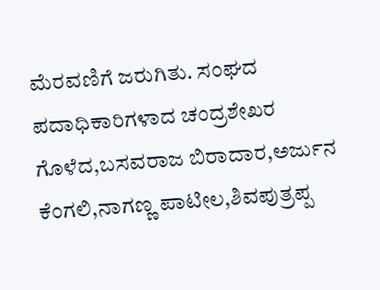ಮೆರವಣಿಗೆ ಜರುಗಿತು. ಸಂಘದ ಪದಾಧಿಕಾರಿಗಳಾದ ಚಂದ್ರಶೇಖರ ಗೊಳೆದ,ಬಸವರಾಜ ಬಿರಾದಾರ,ಅರ್ಜುನ ಕೆಂಗಲಿ,ನಾಗಣ್ಣ ಪಾಟೀಲ,ಶಿವಪುತ್ರಪ್ಪ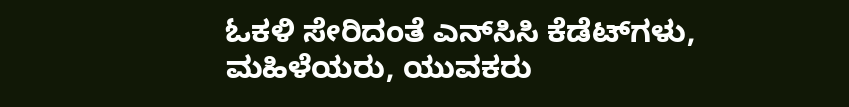ಓಕಳಿ ಸೇರಿದಂತೆ ಎನ್‍ಸಿಸಿ ಕೆಡೆಟ್‍ಗಳು, ಮಹಿಳೆಯರು, ಯುವಕರು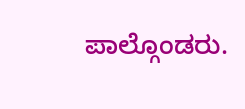ಪಾಲ್ಗೊಂಡರು.